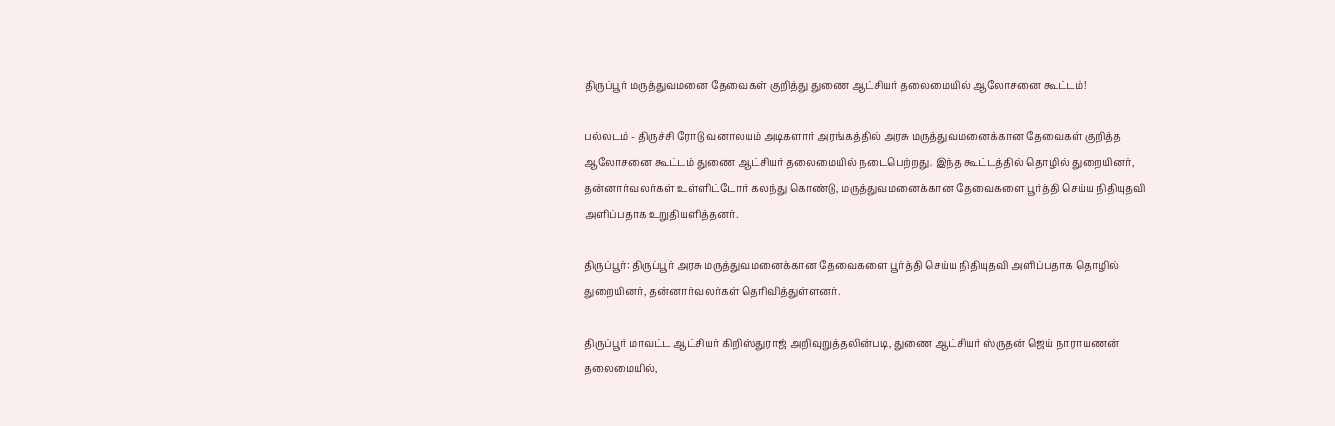திருப்பூர் மருத்துவமனை தேவைகள் குறித்து துணை ஆட்சியர் தலைமையில் ஆலோசனை கூட்டம்!

பல்லடம் - திருச்சி ரோடு வனாலயம் அடிகளார் அரங்கத்தில் அரசு மருத்துவமனைக்கான தேவைகள் குறித்த ஆலோசனை கூட்டம் துணை ஆட்சியர் தலைமையில் நடைபெற்றது. இந்த கூட்டத்தில் தொழில் துறையினர், தன்னார்வலர்கள் உள்ளிட்டோர் கலந்து கொண்டு, மருத்துவமனைக்கான தேவைகளை பூர்த்தி செய்ய நிதியுதவி அளிப்பதாக உறுதியளித்தனர்.

திருப்பூர்: திருப்பூர் அரசு மருத்துவமனைக்கான தேவைகளை பூர்த்தி செய்ய நிதியுதவி அளிப்பதாக தொழில் துறையினர், தன்னார்வலர்கள் தெரிவித்துள்ளனர்.

திருப்பூர் மாவட்ட ஆட்சியர் கிறிஸ்துராஜ் அறிவுறுத்தலின்படி, துணை ஆட்சியர் ஸ்ருதன் ஜெய் நாராயணன் தலைமையில்,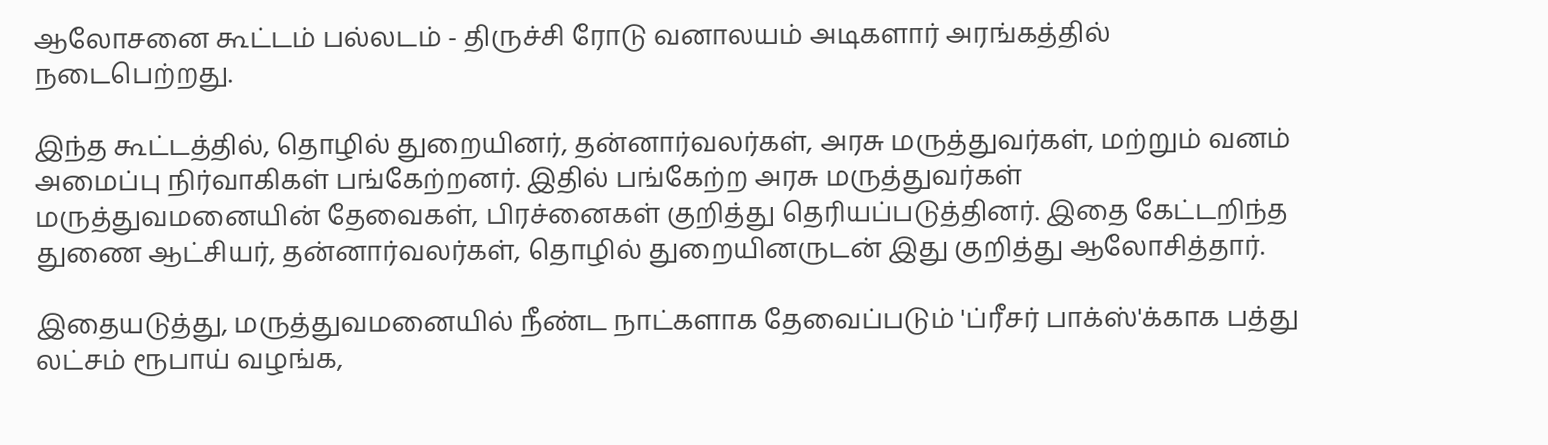ஆலோசனை கூட்டம் பல்லடம் - திருச்சி ரோடு வனாலயம் அடிகளார் அரங்கத்தில் நடைபெற்றது.

இந்த கூட்டத்தில், தொழில் துறையினர், தன்னார்வலர்கள், அரசு மருத்துவர்கள், மற்றும் வனம் அமைப்பு நிர்வாகிகள் பங்கேற்றனர். இதில் பங்கேற்ற அரசு மருத்துவர்கள் மருத்துவமனையின் தேவைகள், பிரச்னைகள் குறித்து தெரியப்படுத்தினர். இதை கேட்டறிந்த துணை ஆட்சியர், தன்னார்வலர்கள், தொழில் துறையினருடன் இது குறித்து ஆலோசித்தார்.

இதையடுத்து, மருத்துவமனையில் நீண்ட நாட்களாக தேவைப்படும் 'ப்ரீசர் பாக்ஸ்'க்காக பத்து லட்சம் ரூபாய் வழங்க,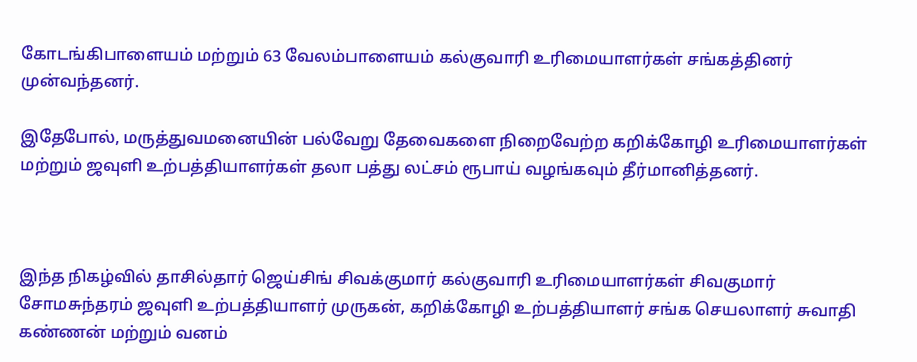கோடங்கிபாளையம் மற்றும் 63 வேலம்பாளையம் கல்குவாரி உரிமையாளர்கள் சங்கத்தினர் முன்வந்தனர்.

இதேபோல், மருத்துவமனையின் பல்வேறு தேவைகளை நிறைவேற்ற கறிக்கோழி உரிமையாளர்கள் மற்றும் ஜவுளி உற்பத்தியாளர்கள் தலா பத்து லட்சம் ரூபாய் வழங்கவும் தீர்மானித்தனர்.



இந்த நிகழ்வில் தாசில்தார் ஜெய்சிங் சிவக்குமார் கல்குவாரி உரிமையாளர்கள் சிவகுமார் சோமசுந்தரம் ஜவுளி உற்பத்தியாளர் முருகன், கறிக்கோழி உற்பத்தியாளர் சங்க செயலாளர் சுவாதி கண்ணன் மற்றும் வனம்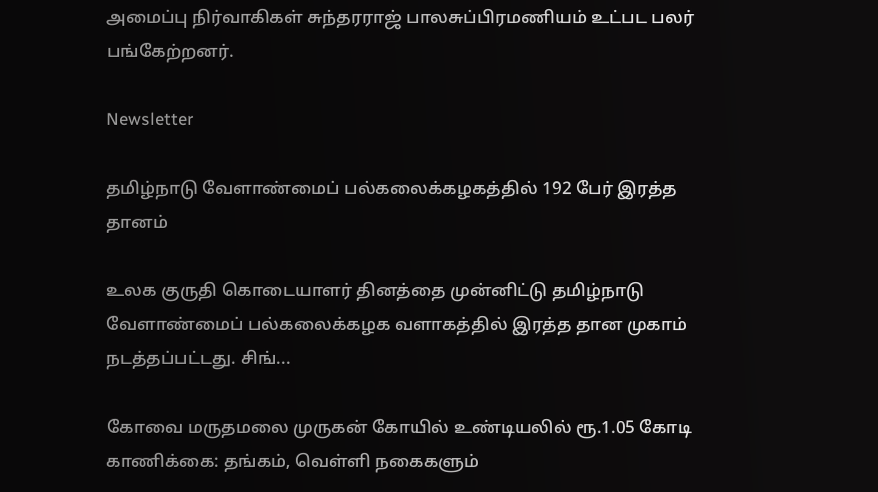அமைப்பு நிர்வாகிகள் சுந்தரராஜ் பாலசுப்பிரமணியம் உட்பட பலர் பங்கேற்றனர்.

Newsletter

தமிழ்நாடு வேளாண்மைப் பல்கலைக்கழகத்தில் 192 பேர் இரத்த தானம்

உலக குருதி கொடையாளர் தினத்தை முன்னிட்டு தமிழ்நாடு வேளாண்மைப் பல்கலைக்கழக வளாகத்தில் இரத்த தான முகாம் நடத்தப்பட்டது. சிங்...

கோவை மருதமலை முருகன் கோயில் உண்டியலில் ரூ.1.05 கோடி காணிக்கை: தங்கம், வெள்ளி நகைகளும்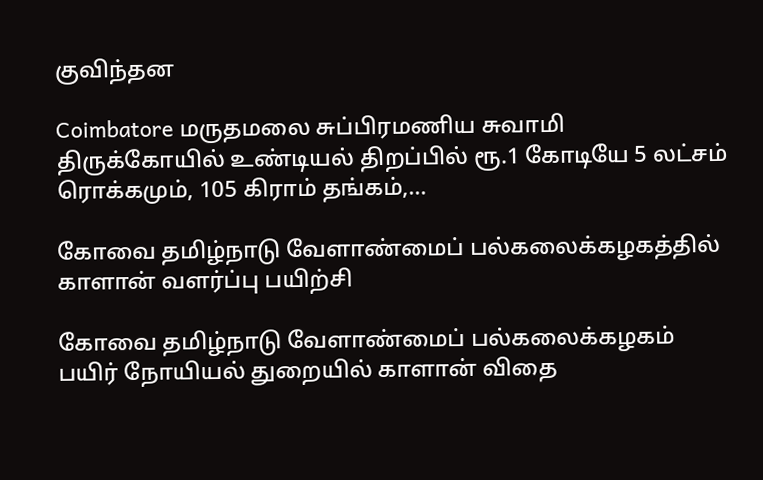குவிந்தன

Coimbatore மருதமலை சுப்பிரமணிய சுவாமி திருக்கோயில் உண்டியல் திறப்பில் ரூ.1 கோடியே 5 லட்சம் ரொக்கமும், 105 கிராம் தங்கம்,...

கோவை தமிழ்நாடு வேளாண்மைப் பல்கலைக்கழகத்தில் காளான் வளர்ப்பு பயிற்சி

கோவை தமிழ்நாடு வேளாண்மைப் பல்கலைக்கழகம் பயிர் நோயியல் துறையில் காளான் விதை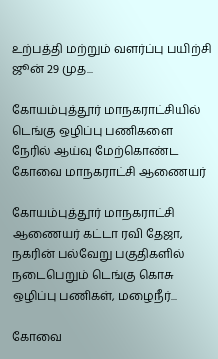உற்பத்தி மற்றும் வளர்ப்பு பயிற்சி ஜூன் 29 முத...

கோயம்புத்தூர் மாநகராட்சியில் டெங்கு ஒழிப்பு பணிகளை நேரில் ஆய்வு மேற்கொண்ட கோவை மாநகராட்சி ஆணையர்

கோயம்புத்தூர் மாநகராட்சி ஆணையர் கட்டா ரவி தேஜா, நகரின் பல்வேறு பகுதிகளில் நடைபெறும் டெங்கு கொசு ஒழிப்பு பணிகள், மழைநீர்...

கோவை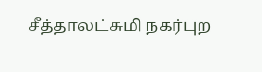சீத்தாலட்சுமி நகர்புற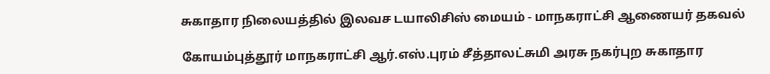சுகாதார நிலையத்தில் இலவச டயாலிசிஸ் மையம் - மாநகராட்சி ஆணையர் தகவல்

கோயம்புத்தூர் மாநகராட்சி ஆர்.எஸ்.புரம் சீத்தாலட்சுமி அரசு நகர்புற சுகாதார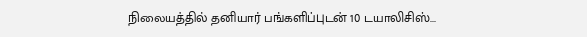நிலையத்தில் தனியார் பங்களிப்புடன் 10 டயாலிசிஸ்...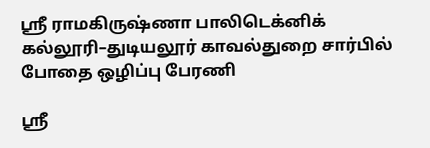ஸ்ரீ ராமகிருஷ்ணா பாலிடெக்னிக் கல்லூரி–துடியலூர் காவல்துறை சார்பில் போதை ஒழிப்பு பேரணி

ஸ்ரீ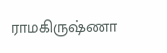ராமகிருஷ்ணா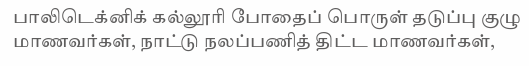பாலிடெக்னிக் கல்லூரி போதைப் பொருள் தடுப்பு குழு மாணவர்கள், நாட்டு நலப்பணித் திட்ட மாணவர்கள்,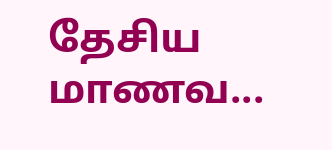தேசிய மாணவ...